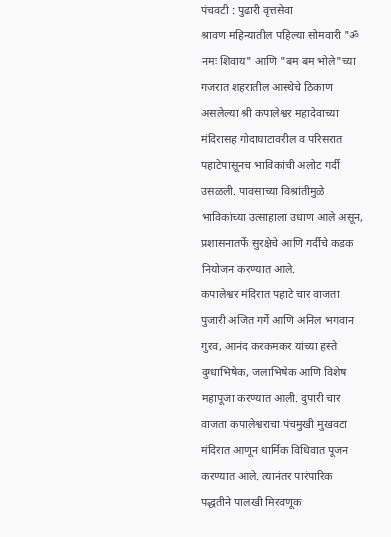पंचवटी : पुढारी वृत्तसेवा
श्रावण महिन्यातील पहिल्या सोमवारी "ॐ नमः शिवाय" आणि "बम बम भोले"च्या गजरात शहरातील आस्थेचे ठिकाण असलेल्या श्री कपालेश्वर महादेवाच्या मंदिरासह गोदाघाटावरील व परिसरात पहाटेपासूनच भाविकांची अलोट गर्दी उसळली. पावसाच्या विश्रांतीमुळे भाविकांच्या उत्साहाला उधाण आले असून, प्रशासनातर्फे सुरक्षेचे आणि गर्दीचे कडक नियोजन करण्यात आले.
कपालेश्वर मंदिरात पहाटे चार वाजता पुजारी अजित गर्गे आणि अनिल भगवान गुरव, आनंद करकमकर यांच्या हस्ते दुग्धाभिषेक, जलाभिषेक आणि विशेष महापूजा करण्यात आली. दुपारी चार वाजता कपालेश्वराचा पंचमुखी मुखवटा मंदिरात आणून धार्मिक विधिवात पूजन करण्यात आले. त्यानंतर पारंपारिक पद्धतीने पालखी मिरवणूक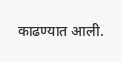काढण्यात आली.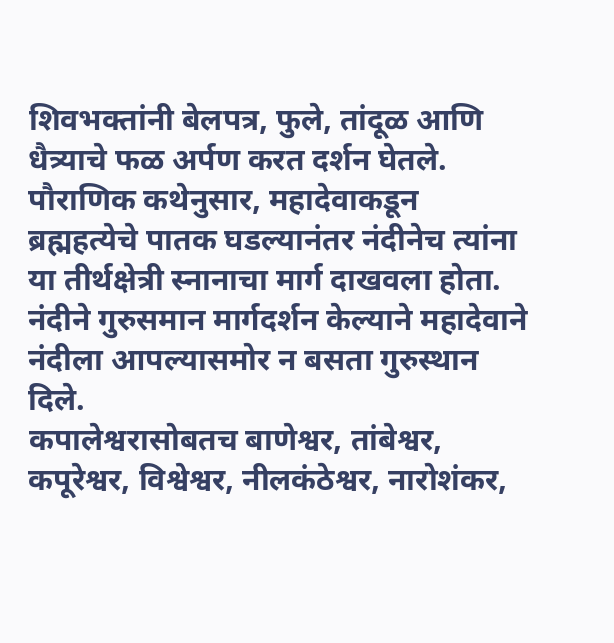शिवभक्तांनी बेलपत्र, फुले, तांदूळ आणि धैत्र्याचे फळ अर्पण करत दर्शन घेतले. पौराणिक कथेनुसार, महादेवाकडून ब्रह्महत्येचे पातक घडल्यानंतर नंदीनेच त्यांना या तीर्थक्षेत्री स्नानाचा मार्ग दाखवला होता. नंदीने गुरुसमान मार्गदर्शन केल्याने महादेवाने नंदीला आपल्यासमोर न बसता गुरुस्थान दिले.
कपालेश्वरासोबतच बाणेश्वर, तांबेश्वर, कपूरेश्वर, विश्वेश्वर, नीलकंठेश्वर, नारोशंकर,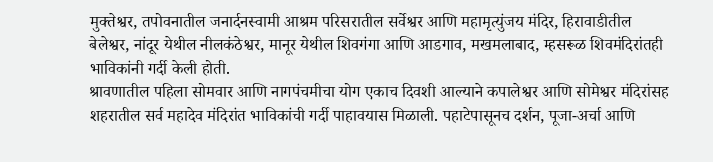मुक्तेश्वर, तपोवनातील जनार्दनस्वामी आश्रम परिसरातील सर्वेश्वर आणि महामृत्युंजय मंदिर, हिरावाडीतील बेलेश्वर, नांदूर येथील नीलकंठेश्वर, मानूर येथील शिवगंगा आणि आडगाव, मखमलाबाद, म्हसरूळ शिवमंदिरांतही भाविकांनी गर्दी केली होती.
श्रावणातील पहिला सोमवार आणि नागपंचमीचा योग एकाच दिवशी आल्याने कपालेश्वर आणि सोमेश्वर मंदिरांसह शहरातील सर्व महादेव मंदिरांत भाविकांची गर्दी पाहावयास मिळाली. पहाटेपासूनच दर्शन, पूजा-अर्चा आणि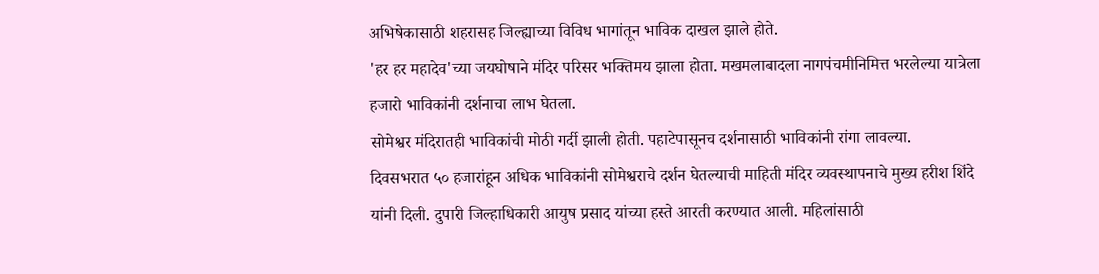अभिषेकासाठी शहरासह जिल्ह्याच्या विविध भागांतून भाविक दाखल झाले होते.
'हर हर महादेव'च्या जयघोषाने मंदिर परिसर भक्तिमय झाला होता. मखमलाबादला नागपंचमीनिमित्त भरलेल्या यात्रेला हजारो भाविकांनी दर्शनाचा लाभ घेतला.
सोमेश्वर मंदिरातही भाविकांची मोठी गर्दी झाली होती. पहाटेपासूनच दर्शनासाठी भाविकांनी रांगा लावल्या.
दिवसभरात ५० हजारांहून अधिक भाविकांनी सोमेश्वराचे दर्शन घेतल्याची माहिती मंदिर व्यवस्थापनाचे मुख्य हरीश शिंदे यांनी दिली. दुपारी जिल्हाधिकारी आयुष प्रसाद यांच्या हस्ते आरती करण्यात आली. महिलांसाठी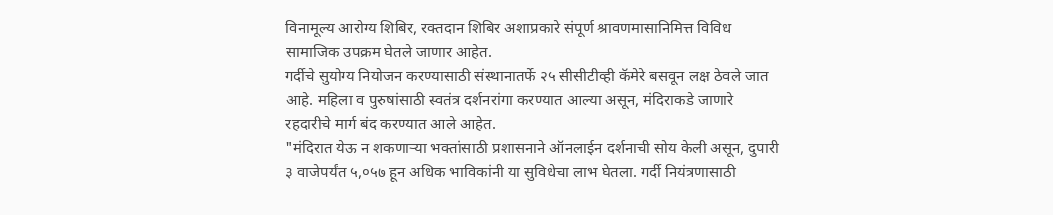विनामूल्य आरोग्य शिबिर, रक्तदान शिबिर अशाप्रकारे संपूर्ण श्रावणमासानिमित्त विविध सामाजिक उपक्रम घेतले जाणार आहेत.
गर्दीचे सुयोग्य नियोजन करण्यासाठी संस्थानातर्फे २५ सीसीटीव्ही कॅमेरे बसवून लक्ष ठेवले जात आहे. महिला व पुरुषांसाठी स्वतंत्र दर्शनरांगा करण्यात आल्या असून, मंदिराकडे जाणारे रहदारीचे मार्ग बंद करण्यात आले आहेत.
"मंदिरात येऊ न शकणाऱ्या भक्तांसाठी प्रशासनाने ऑनलाईन दर्शनाची सोय केली असून, दुपारी ३ वाजेपर्यंत ५,०५७ हून अधिक भाविकांनी या सुविधेचा लाभ घेतला. गर्दी नियंत्रणासाठी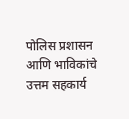पोलिस प्रशासन आणि भाविकांचे उत्तम सहकार्य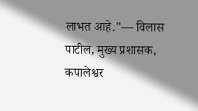लाभत आहे."— विलास पाटील, मुख्य प्रशासक, कपालेश्वर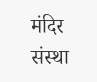मंदिर संस्था